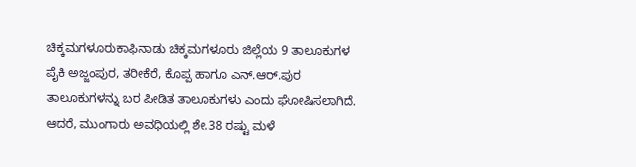ಚಿಕ್ಕಮಗಳೂರುಕಾಫಿನಾಡು ಚಿಕ್ಕಮಗಳೂರು ಜಿಲ್ಲೆಯ 9 ತಾಲೂಕುಗಳ ಪೈಕಿ ಅಜ್ಜಂಪುರ, ತರೀಕೆರೆ, ಕೊಪ್ಪ ಹಾಗೂ ಎನ್‌.ಆರ್‌.ಪುರ ತಾಲೂಕುಗಳನ್ನು ಬರ ಪೀಡಿತ ತಾಲೂಕುಗಳು ಎಂದು ಘೋಷಿಸಲಾಗಿದೆ. ಆದರೆ, ಮುಂಗಾರು ಅವಧಿಯಲ್ಲಿ ಶೇ.38 ರಷ್ಟು ಮಳೆ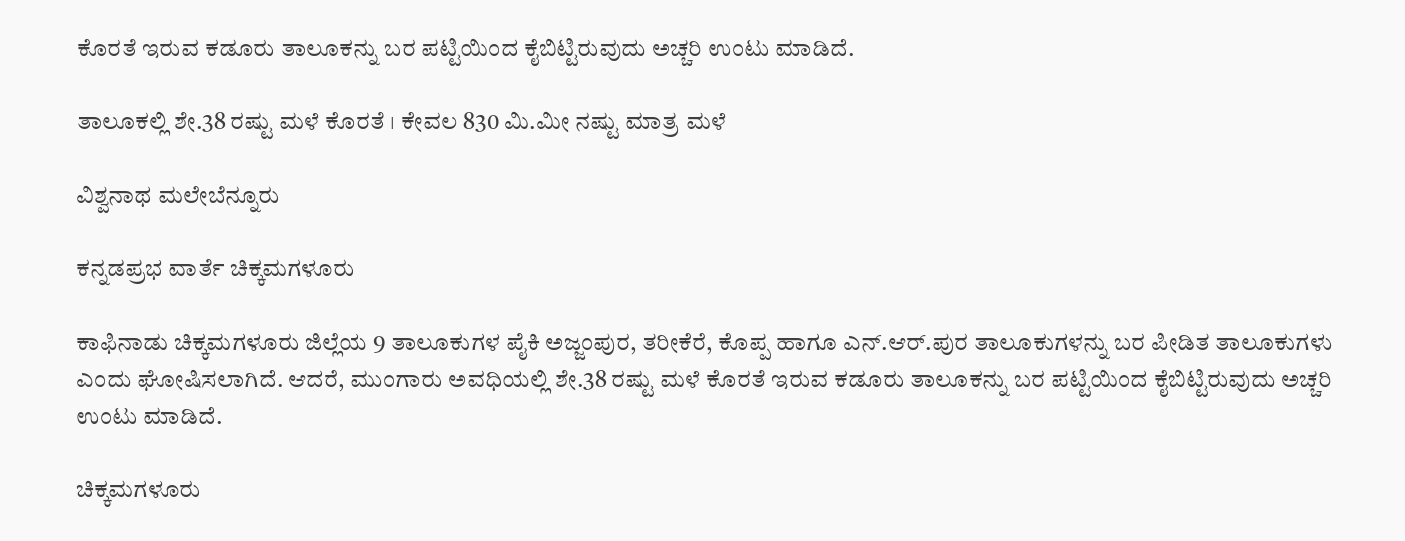ಕೊರತೆ ಇರುವ ಕಡೂರು ತಾಲೂಕನ್ನು ಬರ ಪಟ್ಟಿಯಿಂದ ಕೈಬಿಟ್ಟಿರುವುದು ಅಚ್ಚರಿ ಉಂಟು ಮಾಡಿದೆ.

ತಾಲೂಕಲ್ಲಿ ಶೇ.38 ರಷ್ಟು ಮಳೆ ಕೊರತೆ । ಕೇವಲ 830 ಮಿ.ಮೀ ನಷ್ಟು ಮಾತ್ರ ಮಳೆ

ವಿಶ್ವನಾಥ ಮಲೇಬೆನ್ನೂರು

ಕನ್ನಡಪ್ರಭ ವಾರ್ತೆ ಚಿಕ್ಕಮಗಳೂರು

ಕಾಫಿನಾಡು ಚಿಕ್ಕಮಗಳೂರು ಜಿಲ್ಲೆಯ 9 ತಾಲೂಕುಗಳ ಪೈಕಿ ಅಜ್ಜಂಪುರ, ತರೀಕೆರೆ, ಕೊಪ್ಪ ಹಾಗೂ ಎನ್‌.ಆರ್‌.ಪುರ ತಾಲೂಕುಗಳನ್ನು ಬರ ಪೀಡಿತ ತಾಲೂಕುಗಳು ಎಂದು ಘೋಷಿಸಲಾಗಿದೆ. ಆದರೆ, ಮುಂಗಾರು ಅವಧಿಯಲ್ಲಿ ಶೇ.38 ರಷ್ಟು ಮಳೆ ಕೊರತೆ ಇರುವ ಕಡೂರು ತಾಲೂಕನ್ನು ಬರ ಪಟ್ಟಿಯಿಂದ ಕೈಬಿಟ್ಟಿರುವುದು ಅಚ್ಚರಿ ಉಂಟು ಮಾಡಿದೆ.

ಚಿಕ್ಕಮಗಳೂರು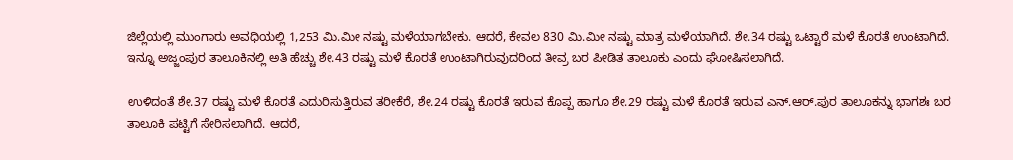ಜಿಲ್ಲೆಯಲ್ಲಿ ಮುಂಗಾರು ಅವಧಿಯಲ್ಲಿ 1,253 ಮಿ.ಮೀ ನಷ್ಟು ಮಳೆಯಾಗಬೇಕು. ಆದರೆ, ಕೇವಲ 830 ಮಿ.ಮೀ ನಷ್ಟು ಮಾತ್ರ ಮಳೆಯಾಗಿದೆ. ಶೇ.34 ರಷ್ಟು ಒಟ್ಟಾರೆ ಮಳೆ ಕೊರತೆ ಉಂಟಾಗಿದೆ. ಇನ್ನೂ ಅಜ್ಜಂಪುರ ತಾಲೂಕಿನಲ್ಲಿ ಅತಿ ಹೆಚ್ಚು ಶೇ.43 ರಷ್ಟು ಮಳೆ ಕೊರತೆ ಉಂಟಾಗಿರುವುದರಿಂದ ತೀವ್ರ ಬರ ಪೀಡಿತ ತಾಲೂಕು ಎಂದು ಘೋಷಿಸಲಾಗಿದೆ.

ಉಳಿದಂತೆ ಶೇ.37 ರಷ್ಟು ಮಳೆ ಕೊರತೆ ಎದುರಿಸುತ್ತಿರುವ ತರೀಕೆರೆ, ಶೇ.24 ರಷ್ಟು ಕೊರತೆ ಇರುವ ಕೊಪ್ಪ ಹಾಗೂ ಶೇ.29 ರಷ್ಟು ಮಳೆ ಕೊರತೆ ಇರುವ ಎನ್‌.ಆರ್‌.ಪುರ ತಾಲೂಕನ್ನು ಭಾಗಶಃ ಬರ ತಾಲೂಕಿ ಪಟ್ಟಿಗೆ ಸೇರಿಸಲಾಗಿದೆ. ಆದರೆ,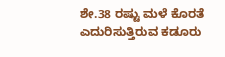ಶೇ.38 ರಷ್ಟು ಮಳೆ ಕೊರತೆ ಎದುರಿಸುತ್ತಿರುವ ಕಡೂರು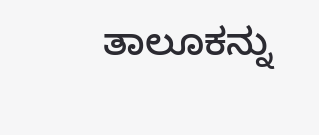ತಾಲೂಕನ್ನು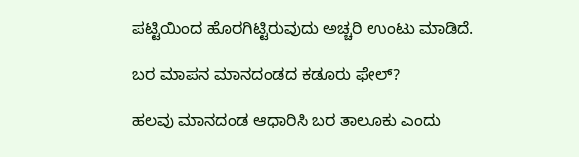ಪಟ್ಟಿಯಿಂದ ಹೊರಗಿಟ್ಟಿರುವುದು ಅಚ್ಚರಿ ಉಂಟು ಮಾಡಿದೆ.

ಬರ ಮಾಪನ ಮಾನದಂಡದ ಕಡೂರು ಫೇಲ್‌?

ಹಲವು ಮಾನದಂಡ ಆಧಾರಿಸಿ ಬರ ತಾಲೂಕು ಎಂದು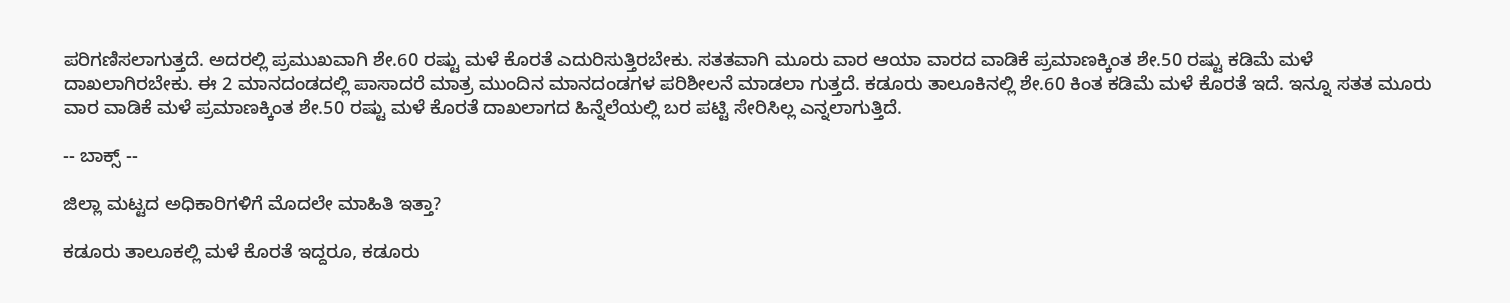ಪರಿಗಣಿಸಲಾಗುತ್ತದೆ. ಅದರಲ್ಲಿ ಪ್ರಮುಖವಾಗಿ ಶೇ.60 ರಷ್ಟು ಮಳೆ ಕೊರತೆ ಎದುರಿಸುತ್ತಿರಬೇಕು. ಸತತವಾಗಿ ಮೂರು ವಾರ ಆಯಾ ವಾರದ ವಾಡಿಕೆ ಪ್ರಮಾಣಕ್ಕಿಂತ ಶೇ.50 ರಷ್ಟು ಕಡಿಮೆ ಮಳೆ ದಾಖಲಾಗಿರಬೇಕು. ಈ 2 ಮಾನದಂಡದಲ್ಲಿ ಪಾಸಾದರೆ ಮಾತ್ರ ಮುಂದಿನ ಮಾನದಂಡಗಳ ಪರಿಶೀಲನೆ ಮಾಡಲಾ ಗುತ್ತದೆ. ಕಡೂರು ತಾಲೂಕಿನಲ್ಲಿ ಶೇ.60 ಕಿಂತ ಕಡಿಮೆ ಮಳೆ ಕೊರತೆ ಇದೆ. ಇನ್ನೂ ಸತತ ಮೂರು ವಾರ ವಾಡಿಕೆ ಮಳೆ ಪ್ರಮಾಣಕ್ಕಿಂತ ಶೇ.50 ರಷ್ಟು ಮಳೆ ಕೊರತೆ ದಾಖಲಾಗದ ಹಿನ್ನೆಲೆಯಲ್ಲಿ ಬರ ಪಟ್ಟಿ ಸೇರಿಸಿಲ್ಲ ಎನ್ನಲಾಗುತ್ತಿದೆ.

-- ಬಾಕ್ಸ್‌ --

ಜಿಲ್ಲಾ ಮಟ್ಟದ ಅಧಿಕಾರಿಗಳಿಗೆ ಮೊದಲೇ ಮಾಹಿತಿ ಇತ್ತಾ?

ಕಡೂರು ತಾಲೂಕಲ್ಲಿ ಮಳೆ ಕೊರತೆ ಇದ್ದರೂ, ಕಡೂರು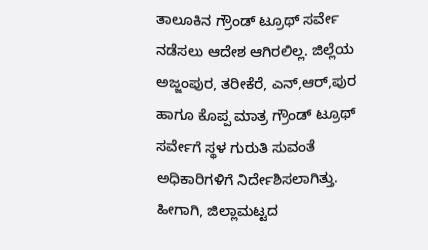ತಾಲೂಕಿನ ಗ್ರೌಂಡ್‌ ಟ್ರೂಥ್‌ ಸರ್ವೇ ನಡೆಸಲು ಆದೇಶ ಆಗಿರಲಿಲ್ಲ. ಜಿಲ್ಲೆಯ ಅಜ್ಜಂಪುರ, ತರೀಕೆರೆ, ಎನ್‌,ಆರ್‌,ಪುರ ಹಾಗೂ ಕೊಪ್ಪ ಮಾತ್ರ ಗ್ರೌಂಡ್‌ ಟ್ರೂಥ್‌ ಸರ್ವೇಗೆ ಸ್ಥಳ ಗುರುತಿ ಸುವಂತೆ ಅಧಿಕಾರಿಗಳಿಗೆ ನಿರ್ದೇಶಿಸಲಾಗಿತ್ತು. ಹೀಗಾಗಿ, ಜಿಲ್ಲಾಮಟ್ಟದ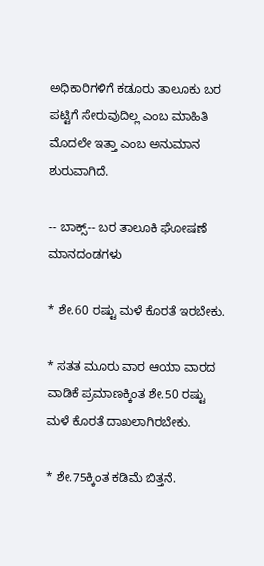ಅಧಿಕಾರಿಗಳಿಗೆ ಕಡೂರು ತಾಲೂಕು ಬರ ಪಟ್ಟಿಗೆ ಸೇರುವುದಿಲ್ಲ ಎಂಬ ಮಾಹಿತಿ ಮೊದಲೇ ಇತ್ತಾ ಎಂಬ ಅನುಮಾನ ಶುರುವಾಗಿದೆ.

-- ಬಾಕ್ಸ್‌-- ಬರ ತಾಲೂಕಿ ಘೋಷಣೆ ಮಾನದಂಡಗಳು

* ಶೇ.60 ರಷ್ಟು ಮಳೆ ಕೊರತೆ ಇರಬೇಕು.

* ಸತತ ಮೂರು ವಾರ ಆಯಾ ವಾರದ ವಾಡಿಕೆ ಪ್ರಮಾಣಕ್ಕಿಂತ ಶೇ.50 ರಷ್ಟು ಮಳೆ ಕೊರತೆ ದಾಖಲಾಗಿರಬೇಕು.

* ಶೇ.75ಕ್ಕಿಂತ ಕಡಿಮೆ ಬಿತ್ತನೆ.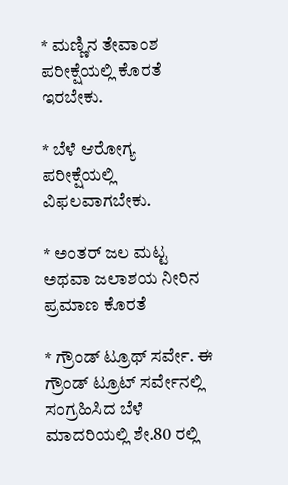* ಮಣ್ಣಿನ ತೇವಾಂಶ ಪರೀಕ್ಷೆಯಲ್ಲಿ ಕೊರತೆ ಇರಬೇಕು.

* ಬೆಳೆ ಆರೋಗ್ಯ ಪರೀಕ್ಷೆಯಲ್ಲಿ ವಿಫಲವಾಗಬೇಕು.

* ಅಂತರ್‌ ಜಲ ಮಟ್ಟ ಅಥವಾ ಜಲಾಶಯ ನೀರಿನ ಪ್ರಮಾಣ ಕೊರತೆ

* ಗ್ರೌಂಡ್‌ ಟ್ರೂಥ್‌ ಸರ್ವೇ. ಈ ಗ್ರೌಂಡ್‌ ಟ್ರೂಟ್‌ ಸರ್ವೇನಲ್ಲಿ ಸಂಗ್ರಹಿಸಿದ ಬೆಳೆ ಮಾದರಿಯಲ್ಲಿ ಶೇ.80 ರಲ್ಲಿ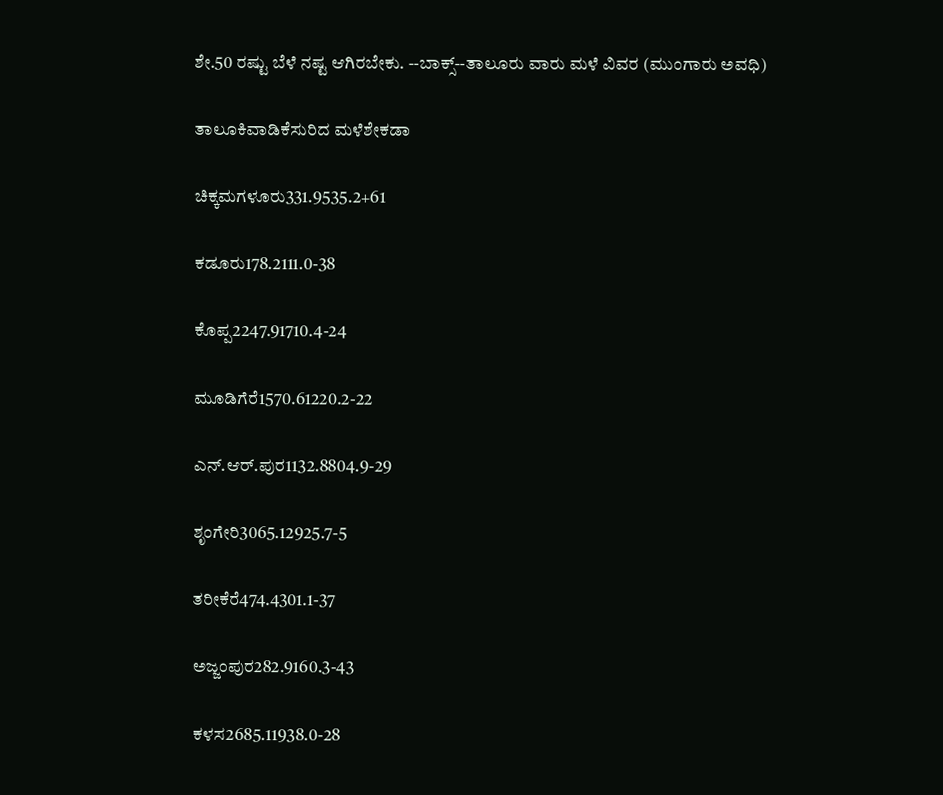ಶೇ.50 ರಷ್ಟು ಬೆಳೆ ನಷ್ಟ ಆಗಿರಬೇಕು. --ಬಾಕ್ಸ್‌--ತಾಲೂರು ವಾರು ಮಳೆ ವಿವರ (ಮುಂಗಾರು ಅವಧಿ)

ತಾಲೂಕಿವಾಡಿಕೆಸುರಿದ ಮಳೆಶೇಕಡಾ

ಚಿಕ್ಕಮಗಳೂರು331.9535.2+61

ಕಡೂರು178.2111.0-38

ಕೊಪ್ಪ2247.91710.4-24

ಮೂಡಿಗೆರೆ1570.61220.2-22

ಎನ್‌.ಆರ್.ಪುರ1132.8804.9-29

ಶೃಂಗೇರಿ3065.12925.7-5

ತರೀಕೆರೆ474.4301.1-37

ಅಜ್ಜಂಪುರ282.9160.3-43

ಕಳಸ2685.11938.0-28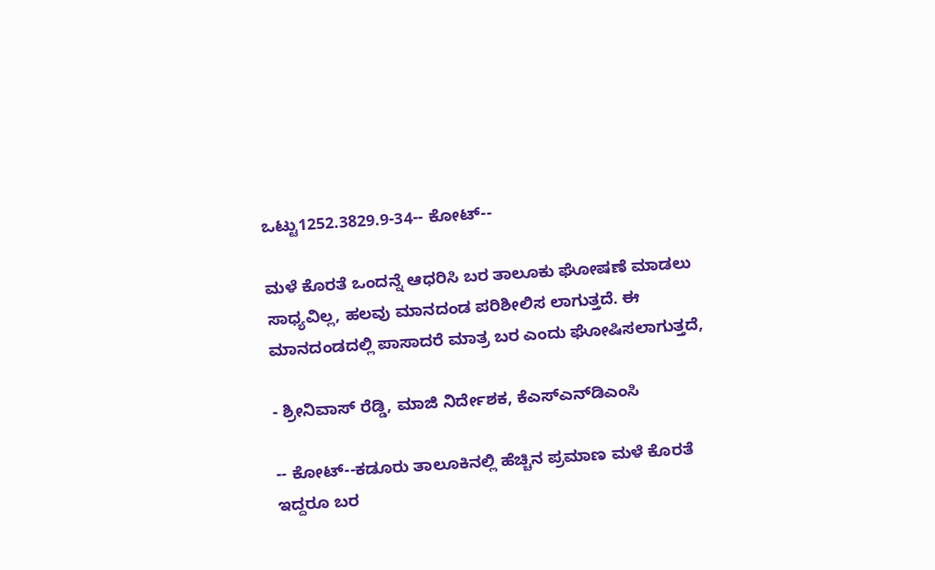ಒಟ್ಟು1252.3829.9-34-- ಕೋಟ್‌--

ಮಳೆ ಕೊರತೆ ಒಂದನ್ನೆ ಆಧರಿಸಿ ಬರ ತಾಲೂಕು ಘೋಷಣೆ ಮಾಡಲು ಸಾಧ್ಯವಿಲ್ಲ, ಹಲವು ಮಾನದಂಡ ಪರಿಶೀಲಿಸ ಲಾಗುತ್ತದೆ. ಈ ಮಾನದಂಡದಲ್ಲಿ ಪಾಸಾದರೆ ಮಾತ್ರ ಬರ ಎಂದು ಘೋಷಿಸಲಾಗುತ್ತದೆ,

- ಶ್ರೀನಿವಾಸ್‌ ರೆಡ್ಡಿ, ಮಾಜಿ ನಿರ್ದೇಶಕ, ಕೆಎಸ್ಎನ್‌ಡಿಎಂಸಿ

-- ಕೋಟ್‌--ಕಡೂರು ತಾಲೂಕಿನಲ್ಲಿ ಹೆಚ್ಚಿನ ಪ್ರಮಾಣ ಮಳೆ ಕೊರತೆ ಇದ್ದರೂ ಬರ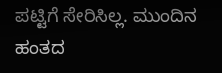ಪಟ್ಟಿಗೆ ಸೇರಿಸಿಲ್ಲ. ಮುಂದಿನ ಹಂತದ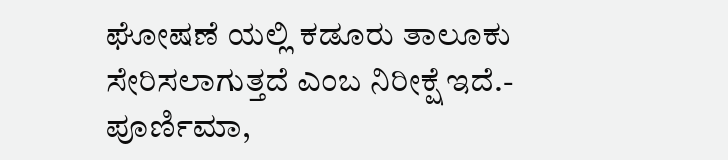ಘೋಷಣೆ ಯಲ್ಲಿ ಕಡೂರು ತಾಲೂಕು ಸೇರಿಸಲಾಗುತ್ತದೆ ಎಂಬ ನಿರೀಕ್ಷೆ ಇದೆ.- ಪೂರ್ಣಿಮಾ,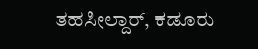ತಹಸೀಲ್ದಾರ್‌, ಕಡೂರು